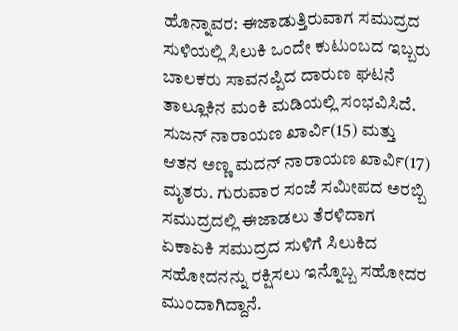ಹೊನ್ನಾವರ: ಈಜಾಡುತ್ತಿರುವಾಗ ಸಮುದ್ರದ ಸುಳಿಯಲ್ಲಿ ಸಿಲುಕಿ ಒಂದೇ ಕುಟುಂಬದ ಇಬ್ಬರು ಬಾಲಕರು ಸಾವನಪ್ಪಿದ ದಾರುಣ ಘಟನೆ ತಾಲ್ಲೂಕಿನ ಮಂಕಿ ಮಡಿಯಲ್ಲಿ ಸಂಭವಿಸಿದೆ.
ಸುಜನ್ ನಾರಾಯಣ ಖಾರ್ವಿ(15) ಮತ್ತು ಆತನ ಅಣ್ಣ ಮದನ್ ನಾರಾಯಣ ಖಾರ್ವಿ(17) ಮೃತರು. ಗುರುವಾರ ಸಂಜೆ ಸಮೀಪದ ಅರಬ್ಬಿ ಸಮುದ್ರದಲ್ಲಿ ಈಜಾಡಲು ತೆರಳಿದಾಗ ಏಕಾಏಕಿ ಸಮುದ್ರದ ಸುಳಿಗೆ ಸಿಲುಕಿದ ಸಹೋದನನ್ನು ರಕ್ಷಿಸಲು ಇನ್ನೊಬ್ಬ ಸಹೋದರ ಮುಂದಾಗಿದ್ದಾನೆ.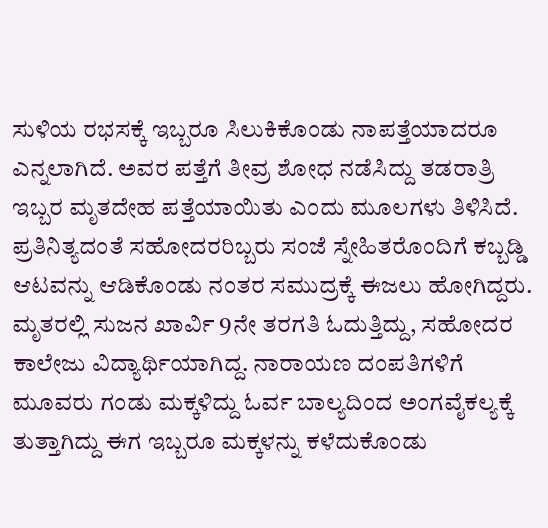ಸುಳಿಯ ರಭಸಕ್ಕೆ ಇಬ್ಬರೂ ಸಿಲುಕಿಕೊಂಡು ನಾಪತ್ತೆಯಾದರೂ ಎನ್ನಲಾಗಿದೆ. ಅವರ ಪತ್ತೆಗೆ ತೀವ್ರ ಶೋಧ ನಡೆಸಿದ್ದು ತಡರಾತ್ರಿ ಇಬ್ಬರ ಮೃತದೇಹ ಪತ್ತೆಯಾಯಿತು ಎಂದು ಮೂಲಗಳು ತಿಳಿಸಿದೆ. ಪ್ರತಿನಿತ್ಯದಂತೆ ಸಹೋದರರಿಬ್ಬರು ಸಂಜೆ ಸ್ನೇಹಿತರೊಂದಿಗೆ ಕಬ್ಬಡ್ಡಿ ಆಟವನ್ನು ಆಡಿಕೊಂಡು ನಂತರ ಸಮುದ್ರಕ್ಕೆ ಈಜಲು ಹೋಗಿದ್ದರು. ಮೃತರಲ್ಲಿ ಸುಜನ ಖಾರ್ವಿ 9ನೇ ತರಗತಿ ಓದುತ್ತಿದ್ದು, ಸಹೋದರ ಕಾಲೇಜು ವಿದ್ಯಾರ್ಥಿಯಾಗಿದ್ದ. ನಾರಾಯಣ ದಂಪತಿಗಳಿಗೆ ಮೂವರು ಗಂಡು ಮಕ್ಕಳಿದ್ದು ಓರ್ವ ಬಾಲ್ಯದಿಂದ ಅಂಗವೈಕಲ್ಯಕ್ಕೆ ತುತ್ತಾಗಿದ್ದು ಈಗ ಇಬ್ಬರೂ ಮಕ್ಕಳನ್ನು ಕಳೆದುಕೊಂಡು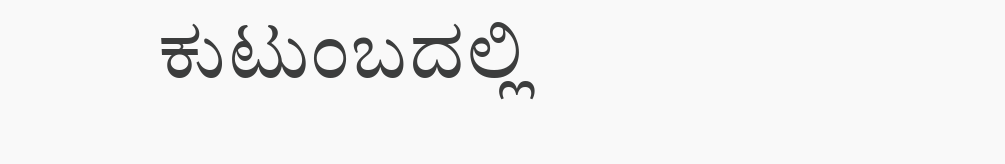ಕುಟುಂಬದಲ್ಲಿ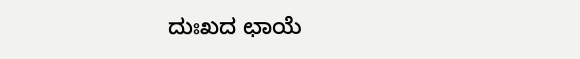ದುಃಖದ ಛಾಯೆ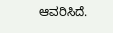ಆವರಿಸಿದೆ.